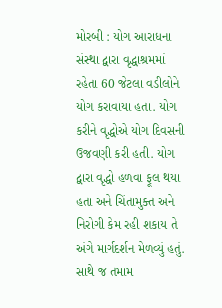મોરબી : યોગ આરાધના સંસ્થા દ્વારા વૃદ્ધાશ્રમમાં રહેતા 60 જેટલા વડીલોને યોગ કરાવાયા હતા. યોગ કરીને વૃદ્ધોએ યોગ દિવસની ઉજવણી કરી હતી. યોગ દ્વારા વૃદ્ધો હળવા ફૂલ થયા હતા અને ચિંતામુક્ત અને નિરોગી કેમ રહી શકાય તે અંગે માર્ગદર્શન મેળવ્યું હતું. સાથે જ તમામ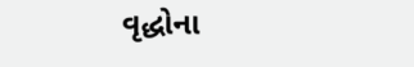વૃદ્ધોના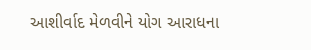આશીર્વાદ મેળવીને યોગ આરાધના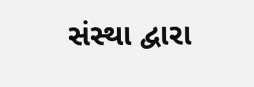સંસ્થા દ્વારા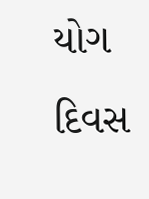યોગ દિવસ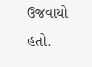ઉજવાયો હતો.